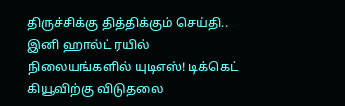திருச்சிக்கு தித்திக்கும் செய்தி.. இனி ஹால்ட் ரயில் நிலையங்களில் யுடிஎஸ்! டிக்கெட் கியூவிற்கு விடுதலை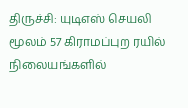திருச்சி: யுடிஎஸ் செயலி மூலம் 57 கிராமப்புற ரயில் நிலையங்களில்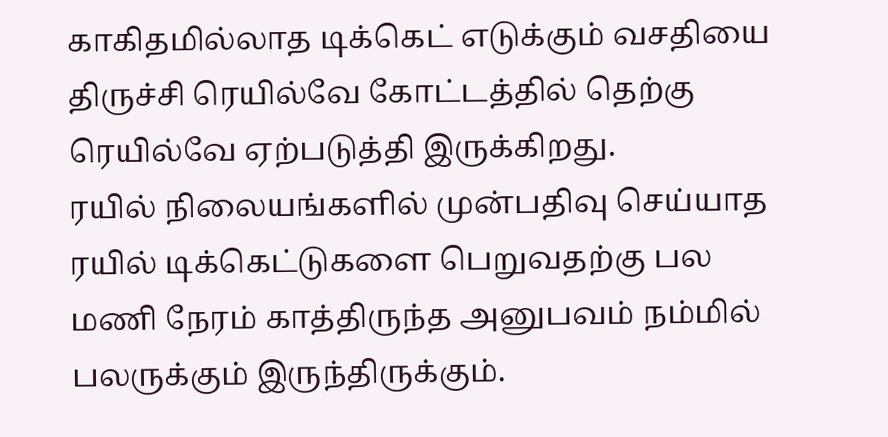காகிதமில்லாத டிக்கெட் எடுக்கும் வசதியை திருச்சி ரெயில்வே கோட்டத்தில் தெற்கு ரெயில்வே ஏற்படுத்தி இருக்கிறது.
ரயில் நிலையங்களில் முன்பதிவு செய்யாத ரயில் டிக்கெட்டுகளை பெறுவதற்கு பல மணி நேரம் காத்திருந்த அனுபவம் நம்மில் பலருக்கும் இருந்திருக்கும்.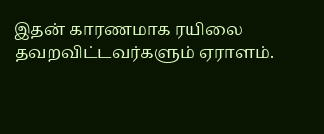இதன் காரணமாக ரயிலை தவறவிட்டவர்களும் ஏராளம்.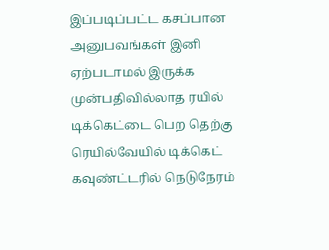இப்படிப்பட்ட கசப்பான அனுபவங்கள் இனி ஏற்படாமல் இருக்க முன்பதிவில்லாத ரயில் டிக்கெட்டை பெற தெற்கு ரெயில்வேயில் டிக்கெட் கவுண்ட்டரில் நெடுநேரம்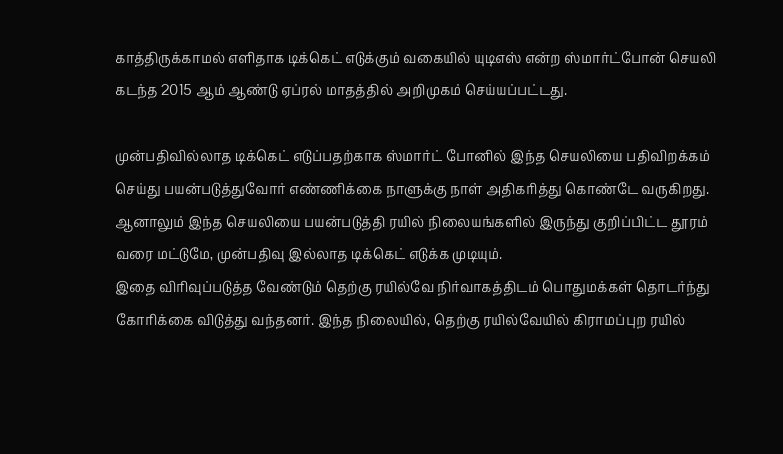காத்திருக்காமல் எளிதாக டிக்கெட் எடுக்கும் வகையில் யுடிஎஸ் என்ற ஸ்மார்ட்போன் செயலி கடந்த 2015 ஆம் ஆண்டு ஏப்ரல் மாதத்தில் அறிமுகம் செய்யப்பட்டது.

முன்பதிவில்லாத டிக்கெட் எடுப்பதற்காக ஸ்மார்ட் போனில் இந்த செயலியை பதிவிறக்கம் செய்து பயன்படுத்துவோர் எண்ணிக்கை நாளுக்கு நாள் அதிகரித்து கொண்டே வருகிறது. ஆனாலும் இந்த செயலியை பயன்படுத்தி ரயில் நிலையங்களில் இருந்து குறிப்பிட்ட தூரம் வரை மட்டுமே, முன்பதிவு இல்லாத டிக்கெட் எடுக்க முடியும்.
இதை விரிவுப்படுத்த வேண்டும் தெற்கு ரயில்வே நிர்வாகத்திடம் பொதுமக்கள் தொடர்ந்து கோரிக்கை விடுத்து வந்தனர். இந்த நிலையில், தெற்கு ரயில்வேயில் கிராமப்புற ரயில்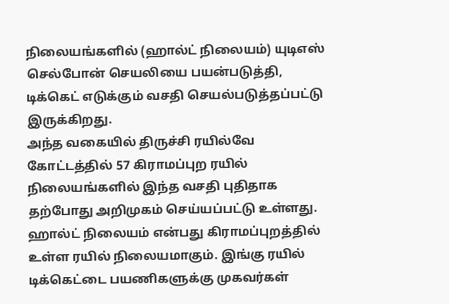நிலையங்களில் (ஹால்ட் நிலையம்) யுடிஎஸ் செல்போன் செயலியை பயன்படுத்தி, டிக்கெட் எடுக்கும் வசதி செயல்படுத்தப்பட்டு இருக்கிறது.
அந்த வகையில் திருச்சி ரயில்வே கோட்டத்தில் 57 கிராமப்புற ரயில் நிலையங்களில் இந்த வசதி புதிதாக தற்போது அறிமுகம் செய்யப்பட்டு உள்ளது. ஹால்ட் நிலையம் என்பது கிராமப்புறத்தில் உள்ள ரயில் நிலையமாகும். இங்கு ரயில் டிக்கெட்டை பயணிகளுக்கு முகவர்கள்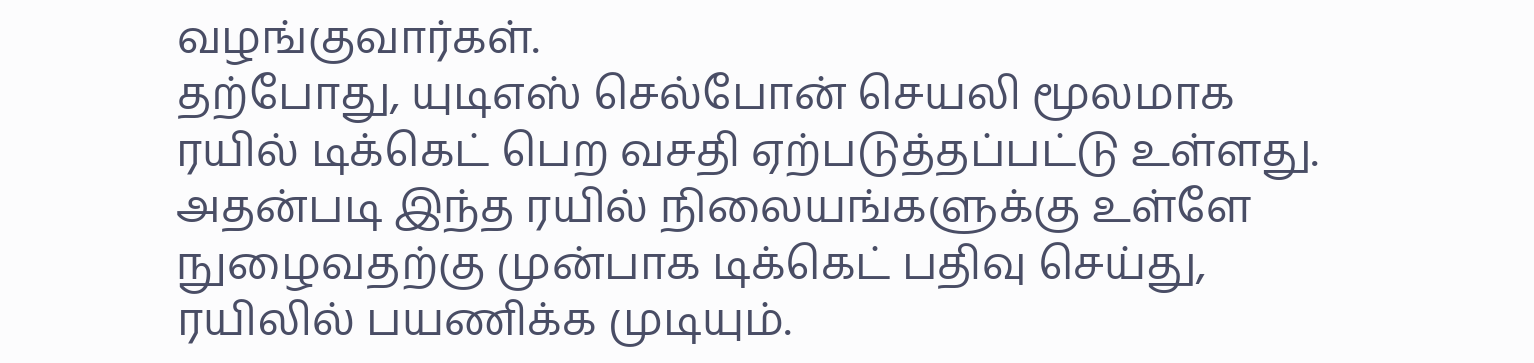வழங்குவார்கள்.
தற்போது, யுடிஎஸ் செல்போன் செயலி மூலமாக ரயில் டிக்கெட் பெற வசதி ஏற்படுத்தப்பட்டு உள்ளது. அதன்படி இந்த ரயில் நிலையங்களுக்கு உள்ளே நுழைவதற்கு முன்பாக டிக்கெட் பதிவு செய்து, ரயிலில் பயணிக்க முடியும்.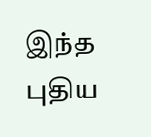இந்த புதிய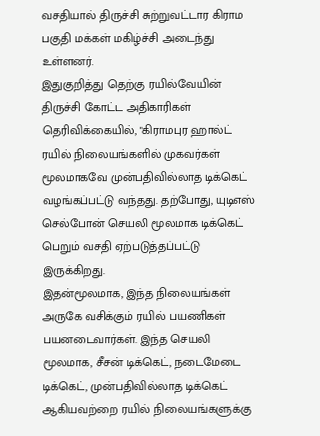வசதியால் திருச்சி சுற்றுவட்டார கிராம பகுதி மக்கள் மகிழ்ச்சி அடைந்து உள்ளனர்.
இதுகுறித்து தெற்கு ரயில்வேயின் திருச்சி கோட்ட அதிகாரிகள் தெரிவிக்கையில், "கிராமபுர ஹால்ட் ரயில் நிலையங்களில் முகவர்கள் மூலமாகவே முன்பதிவில்லாத டிக்கெட் வழங்கப்பட்டு வந்தது. தற்போது, யுடிஎஸ் செல்போன் செயலி மூலமாக டிக்கெட் பெறும் வசதி ஏற்படுத்தப்பட்டு இருக்கிறது.
இதன்மூலமாக, இந்த நிலையங்கள் அருகே வசிக்கும் ரயில் பயணிகள் பயனடைவார்கள். இந்த செயலி மூலமாக, சீசன் டிக்கெட், நடைமேடை டிக்கெட், முன்பதிவில்லாத டிக்கெட் ஆகியவற்றை ரயில் நிலையங்களுக்கு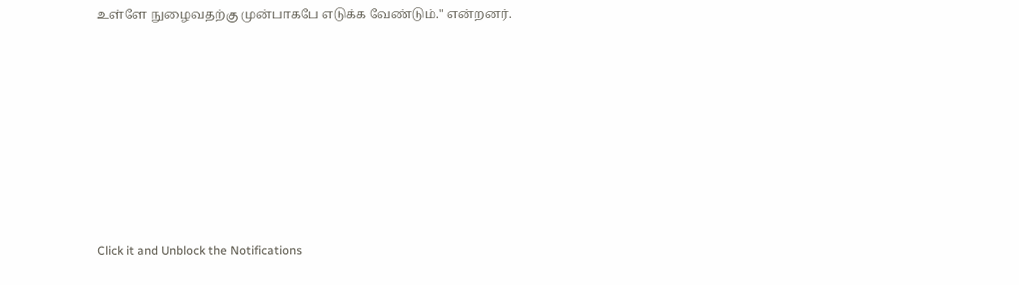உள்ளே நுழைவதற்கு முன்பாகபே எடுக்க வேண்டும்." என்றனர்.












Click it and Unblock the Notifications